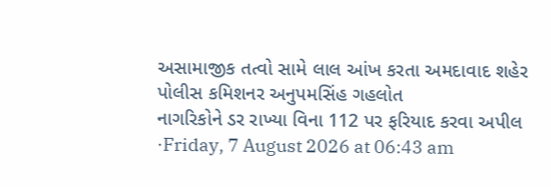અસામાજીક તત્વો સામે લાલ આંખ કરતા અમદાવાદ શહેર પોલીસ કમિશનર અનુપમસિંહ ગહલોત
નાગરિકોને ડર રાખ્યા વિના 112 પર ફરિયાદ કરવા અપીલ
·Friday, 7 August 2026 at 06:43 am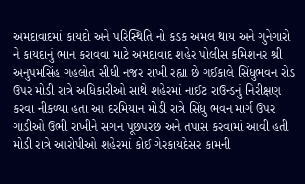અમદાવાદમાં કાયદો અને પરિસ્થિતિ નો કડક અમલ થાય અને ગુનેગારો ને કાયદાનું ભાન કરાવવા માટે અમદાવાદ શહેર પોલીસ કમિશનર શ્રી અનુપમસિંહ ગહલોત સીધી નજર રાખી રહ્યા છે ગઈકાલે સિંધુભવન રોડ ઉપર મોડી રાત્રે અધિકારીઓ સાથે શહેરમાં નાઈટ રાઉન્ડનું નિરીક્ષણ કરવા નીકળ્યા હતા આ દરમિયાન મોડી રાત્રે સિંધુ ભવન માર્ગ ઉપર ગાડીઓ ઉભી રાખીને સગન પૂછપરછ અને તપાસ કરવામાં આવી હતી મોડી રાત્રે આરોપીઓ શહેરમાં કોઈ ગેરકાયદેસર કામની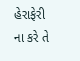હેરાફેરી ના કરે તે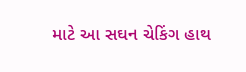માટે આ સઘન ચેકિંગ હાથ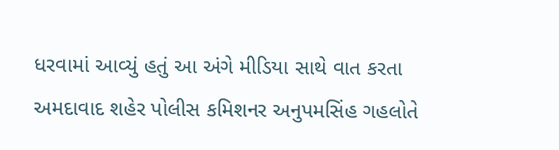ધરવામાં આવ્યું હતું આ અંગે મીડિયા સાથે વાત કરતા અમદાવાદ શહેર પોલીસ કમિશનર અનુપમસિંહ ગહલોતે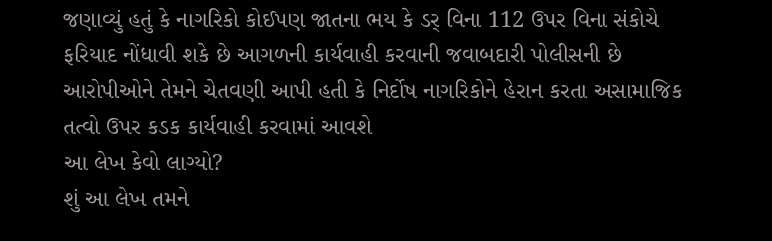જણાવ્યું હતું કે નાગરિકો કોઈપણ જાતના ભય કે ડર્ વિના 112 ઉપર વિના સંકોચે ફરિયાદ નોંધાવી શકે છે આગળની કાર્યવાહી કરવાની જવાબદારી પોલીસની છે આરોપીઓને તેમને ચેતવણી આપી હતી કે નિર્દોષ નાગરિકોને હેરાન કરતા અસામાજિક તત્વો ઉપર કડક કાર્યવાહી કરવામાં આવશે
આ લેખ કેવો લાગ્યો?
શું આ લેખ તમને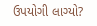ઉપયોગી લાગ્યો?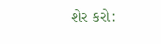શેર કરો: